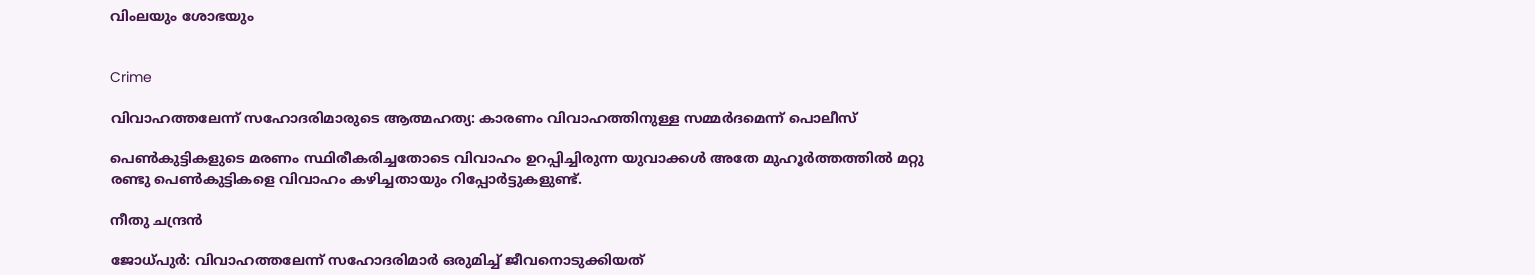വിംലയും ശോഭയും


Crime

വിവാഹത്തലേന്ന് സഹോദരിമാരുടെ ആത്മഹത്യ: കാരണം വിവാഹത്തിനുള്ള സമ്മർദമെന്ന് പൊലീസ്

പെൺകുട്ടികളുടെ മരണം സ്ഥിരീകരിച്ചതോടെ വിവാഹം ഉറപ്പിച്ചിരുന്ന യുവാക്കൾ അതേ മുഹൂർത്തത്തിൽ മറ്റു രണ്ടു പെൺകുട്ടികളെ വിവാഹം കഴിച്ചതായും റിപ്പോർട്ടുകളുണ്ട്.

നീതു ചന്ദ്രൻ

ജോധ്പുർ: വിവാഹത്തലേന്ന് സഹോദരിമാർ ഒരുമിച്ച് ജീവനൊടുക്കിയത്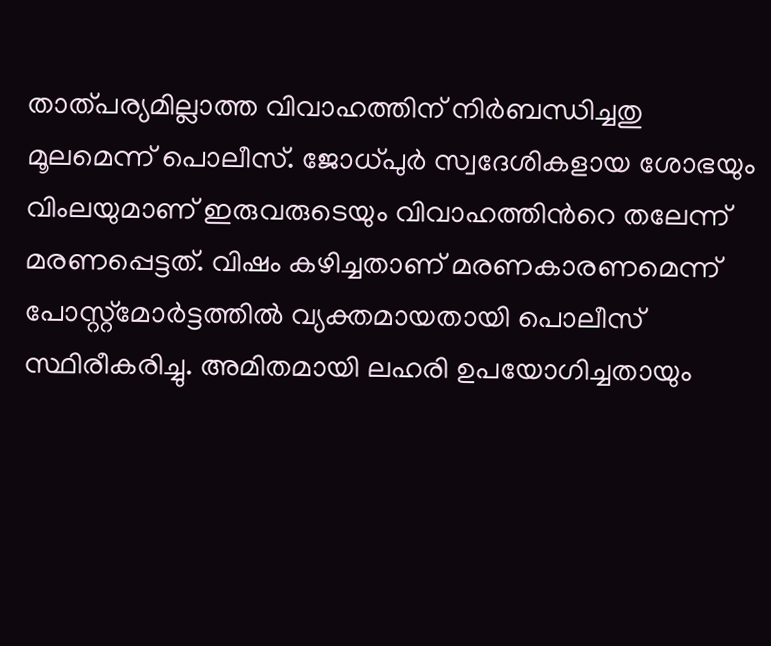താത്പര്യമില്ലാത്ത വിവാഹത്തിന് നിർബന്ധിച്ചതു മൂലമെന്ന് പൊലീസ്. ജോധ്പുർ സ്വദേശികളായ ശോഭയും വിംലയുമാണ് ഇരുവരുടെയും വിവാഹത്തിന്‍റെ തലേന്ന് മരണപ്പെട്ടത്. വിഷം കഴിച്ചതാണ് മരണകാരണമെന്ന് പോസ്റ്റ്മോർട്ടത്തിൽ വ്യക്തമായതായി പൊലീസ് സ്ഥിരീകരിച്ചു. അമിതമായി ലഹരി ഉപയോഗിച്ചതായും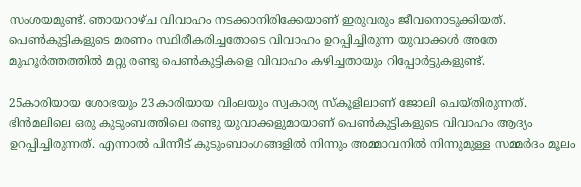സംശയമുണ്ട്. ഞായറാഴ്ച വിവാഹം നടക്കാനിരിക്കേയാണ് ഇരുവരും ജീവനൊടുക്കിയത്. പെൺകുട്ടികളുടെ മരണം സ്ഥിരീകരിച്ചതോടെ വിവാഹം ഉറപ്പിച്ചിരുന്ന യുവാക്കൾ അതേ മുഹൂർത്തത്തിൽ മറ്റു രണ്ടു പെൺകുട്ടികളെ വിവാഹം കഴിച്ചതായും റിപ്പോർട്ടുകളുണ്ട്.

25കാരിയായ ശോഭയും 23കാരിയായ വിംലയും സ്വകാര്യ സ്കൂളിലാണ് ജോലി ചെയ്തിരുന്നത്. ഭിൻമലിലെ ഒരു കുടുംബത്തിലെ രണ്ടു യുവാക്കളുമായാണ് പെൺകുട്ടികളുടെ വിവാഹം ആദ്യം ഉറപ്പിച്ചിരുന്നത്. എന്നാൽ പിന്നീട് കുടുംബാംഗങ്ങളിൽ നിന്നും അമ്മാവനിൽ നിന്നുമുള്ള സമ്മർദം മൂലം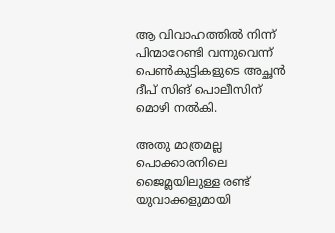ആ വിവാഹത്തിൽ നിന്ന് പിന്മാറേണ്ടി വന്നുവെന്ന് പെൺകുട്ടികളുടെ അച്ഛൻ ദീപ് സിങ് പൊലീസിന് മൊഴി നൽകി.

അതു മാത്രമല്ല പൊക്കാരനിലെ ജൈമ്ലയിലുള്ള രണ്ട് യുവാക്കളുമായി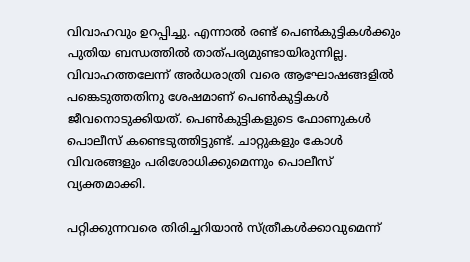വിവാഹവും ഉറപ്പിച്ചു. എന്നാൽ രണ്ട് പെൺകുട്ടികൾക്കും പുതിയ ബന്ധത്തിൽ താത്പര്യമുണ്ടായിരുന്നില്ല. വിവാഹത്തലേന്ന് അർധരാത്രി വരെ ആഘോഷങ്ങളിൽ പങ്കെടുത്തതിനു ശേഷമാണ് പെൺകുട്ടികൾ ജീവനൊടുക്കിയത്. പെൺകുട്ടികളുടെ ഫോണുകൾ പൊലീസ് കണ്ടെടുത്തിട്ടുണ്ട്. ചാറ്റുകളും കോൾ വിവരങ്ങളും പരിശോധിക്കുമെന്നും പൊലീസ് വ്യക്തമാക്കി.

പറ്റിക്കുന്നവരെ തിരിച്ചറിയാൻ സ്ത്രീകൾക്കാവുമെന്ന്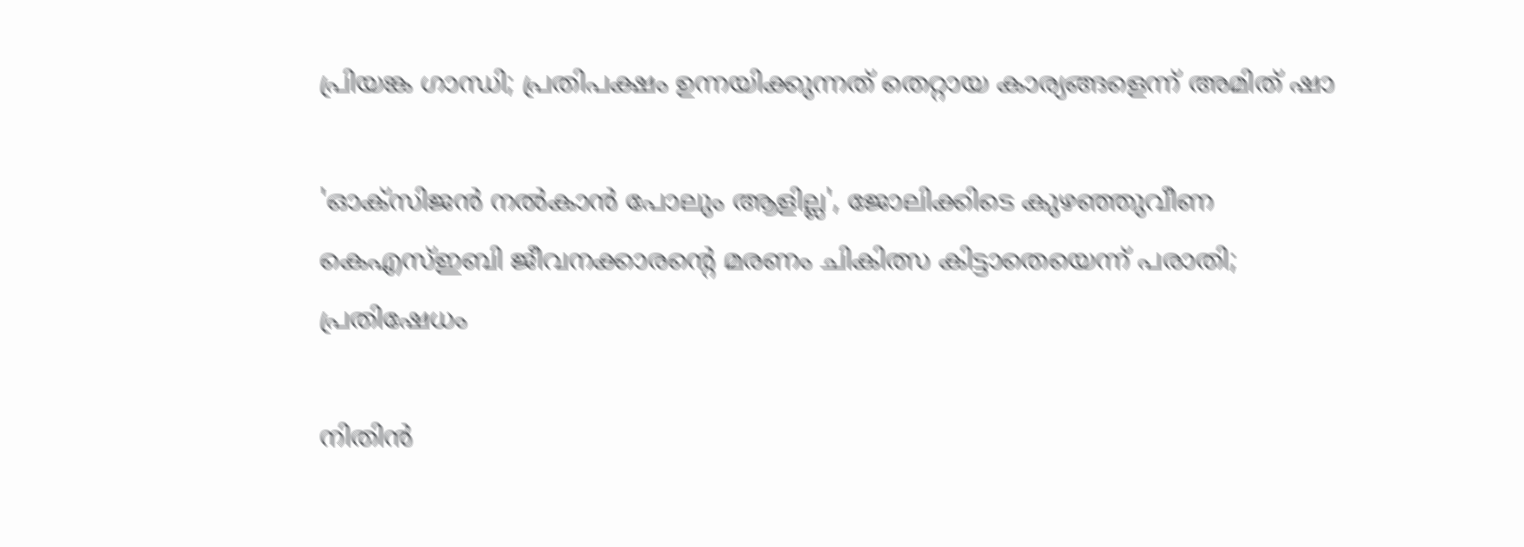പ്രിയങ്ക ഗാന്ധി; പ്രതിപക്ഷം ഉന്നയിക്കുന്നത് തെറ്റായ കാര്യങ്ങളെന്ന് അമിത് ഷാ

'ഓക്സിജൻ നൽകാൻ പോലും ആളില്ല', ജോലിക്കിടെ കുഴഞ്ഞുവീണ കെഎസ്ഇബി ജീവനക്കാരന്‍റെ മരണം ചികിത്സ കിട്ടാതെയെന്ന് പരാതി; പ്രതിഷേധം

നിതിൻ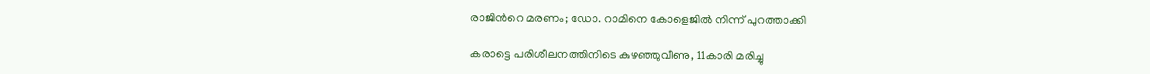രാജിന്‍റെ മരണം; ഡോ. റാമിനെ കോളെജിൽ നിന്ന് പുറത്താക്കി

കരാട്ടെ പരിശീലനത്തിനിടെ കുഴഞ്ഞുവീണു, 11കാരി മരിച്ചു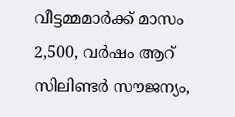വീട്ടമ്മമാർക്ക് മാസം 2,500, വർഷം ആറ് സിലിണ്ടർ സൗജന്യം,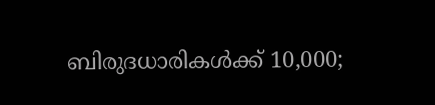ബിരുദധാരികൾക്ക് 10,000;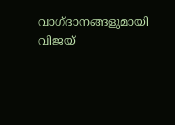വാഗ്ദാനങ്ങളുമായി വിജയ്